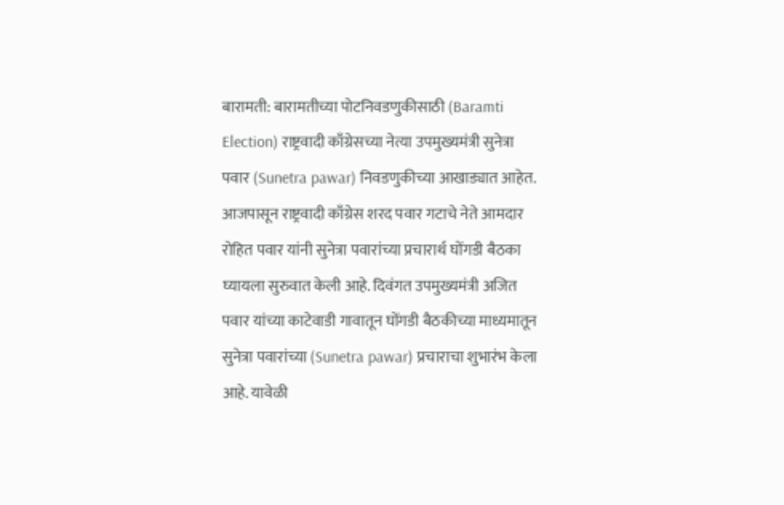बारामती: बारामतीच्या पोटनिवडणुकीसाठी (Baramti Election) राष्ट्रवादी काँग्रेसच्या नेत्या उपमुख्यमंत्री सुनेत्रा पवार (Sunetra pawar) निवडणुकीच्या आखाड्यात आहेत. आजपासून राष्ट्रवादी काँग्रेस शरद पवार गटाचे नेते आमदार रोहित पवार यांनी सुनेत्रा पवारांच्या प्रचारार्थ घोंगडी बैठका घ्यायला सुरुवात केली आहे. दिवंगत उपमुख्यमंत्री अजित पवार यांच्या काटेवाडी गावातून घोंगडी बैठकीच्या माध्यमातून सुनेत्रा पवारांच्या (Sunetra pawar) प्रचाराचा शुभारंभ केला आहे. यावेळी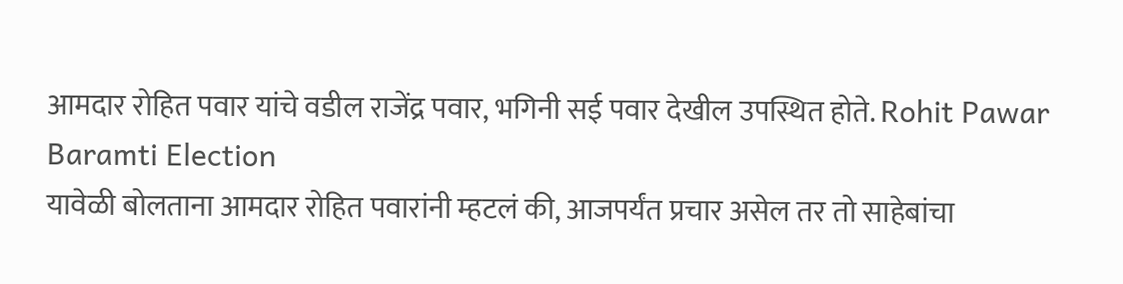आमदार रोहित पवार यांचे वडील राजेंद्र पवार, भगिनी सई पवार देखील उपस्थित होते. Rohit Pawar Baramti Election
यावेळी बोलताना आमदार रोहित पवारांनी म्हटलं की, आजपर्यंत प्रचार असेल तर तो साहेबांचा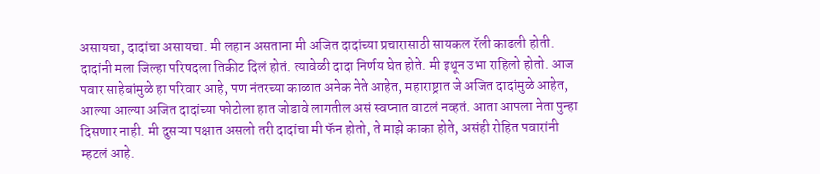असायचा, दादांचा असायचा. मी लहान असताना मी अजित दादांच्या प्रचारासाठी सायकल रॅली काढली होती. दादांनी मला जिल्हा परिषदला तिकीट दिलं होतं. त्यावेळी दादा निर्णय घेत होते. मी इथून उभा राहिलो होतो. आज पवार साहेबांमुळे हा परिवार आहे, पण नंतरच्या काळात अनेक नेते आहेत, महाराष्ट्रात जे अजित दादांमुळे आहेत, आल्या आल्या अजित दादांच्या फोटोला हात जोडावे लागतील असं स्वप्नात वाटलं नव्हतं. आता आपला नेता पुन्हा दिसणार नाही. मी दुसऱ्या पक्षात असलो तरी दादांचा मी फॅन होतो, ते माझे काका होते, असंही रोहित पवारांनी म्हटलं आहे.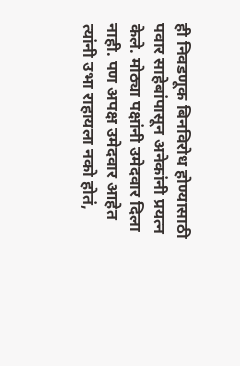ही निवडणूक बिनविरोध होण्यासाठी पवार साहेबांपासून अनेकांनी प्रयत्न केले. मोठ्या पक्षांनी उमेदवार दिला नाही. पण अपक्ष उमेदवार आहेत त्यांनी उभा राहायला नको होतं,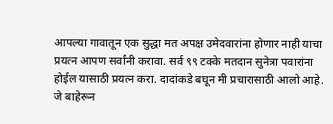आपल्या गावातून एक सुद्धा मत अपक्ष उमेदवारांना होणार नाही याचा प्रयत्न आपण सर्वांनी करावा. सर्व ९९ टक्के मतदान सुनेत्रा पवारांना होईल यासाठी प्रयत्न करा. दादांकडे बघून मी प्रचारासाठी आलो आहे. जे बाहेरून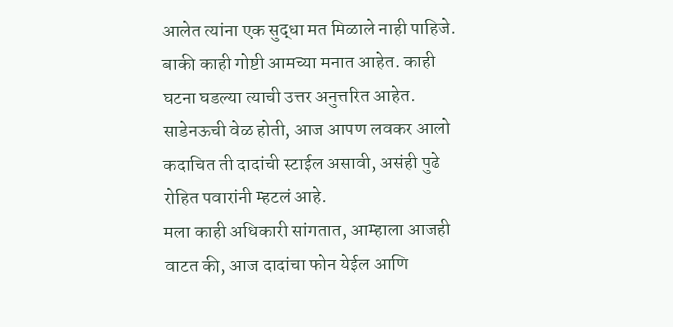आलेत त्यांना एक सुद्धा मत मिळाले नाही पाहिजे. बाकी काही गोष्टी आमच्या मनात आहेत. काही घटना घडल्या त्याची उत्तर अनुत्तरित आहेत. साडेनऊची वेळ होती, आज आपण लवकर आलो कदाचित ती दादांची स्टाईल असावी, असंही पुढे रोहित पवारांनी म्हटलं आहे.
मला काही अधिकारी सांगतात, आम्हाला आजही वाटत की, आज दादांचा फोन येईल आणि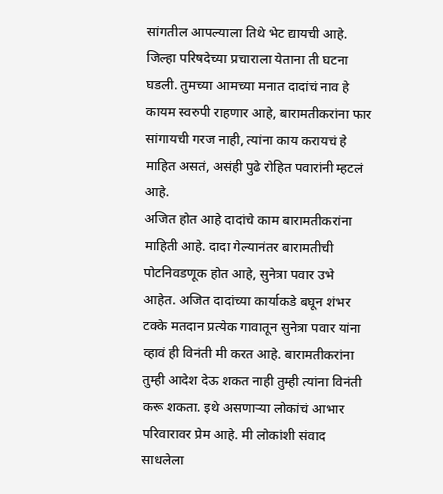सांगतील आपल्याला तिथे भेट द्यायची आहे. जिल्हा परिषदेच्या प्रचाराला येताना ती घटना घडली. तुमच्या आमच्या मनात दादांचं नाव हे कायम स्वरुपी राहणार आहे, बारामतीकरांना फार सांगायची गरज नाही, त्यांना काय करायचं हे माहित असतं, असंही पुढे रोहित पवारांनी म्हटलं आहे.
अजित होत आहे दादांचे काम बारामतीकरांना माहिती आहे. दादा गेल्यानंतर बारामतीची पोटनिवडणूक होत आहे, सुनेत्रा पवार उभे आहेत. अजित दादांच्या कार्याकडे बघून शंभर टक्के मतदान प्रत्येक गावातून सुनेत्रा पवार यांना व्हावं ही विनंती मी करत आहे. बारामतीकरांना तुम्ही आदेश देऊ शकत नाही तुम्ही त्यांना विनंती करू शकता. इथे असणाऱ्या लोकांचं आभार परिवारावर प्रेम आहे. मी लोकांशी संवाद साधलेला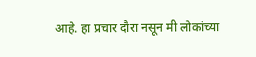आहे. हा प्रचार दौरा नसून मी लोकांच्या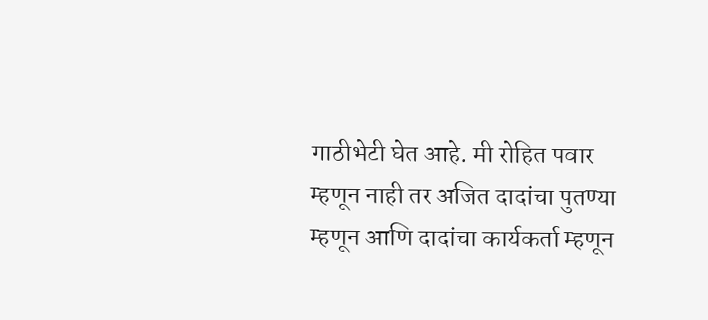गाठीभेटी घेत आहे. मी रोहित पवार म्हणून नाही तर अजित दादांचा पुतण्या म्हणून आणि दादांचा कार्यकर्ता म्हणून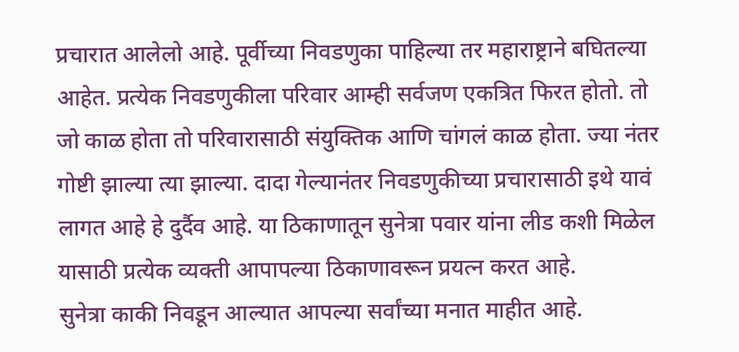प्रचारात आलेलो आहे. पूर्वीच्या निवडणुका पाहिल्या तर महाराष्ट्राने बघितल्या आहेत. प्रत्येक निवडणुकीला परिवार आम्ही सर्वजण एकत्रित फिरत होतो. तो जो काळ होता तो परिवारासाठी संयुक्तिक आणि चांगलं काळ होता. ज्या नंतर गोष्टी झाल्या त्या झाल्या. दादा गेल्यानंतर निवडणुकीच्या प्रचारासाठी इथे यावं लागत आहे हे दुर्दैव आहे. या ठिकाणातून सुनेत्रा पवार यांना लीड कशी मिळेल यासाठी प्रत्येक व्यक्ती आपापल्या ठिकाणावरून प्रयत्न करत आहे.
सुनेत्रा काकी निवडून आल्यात आपल्या सर्वांच्या मनात माहीत आहे.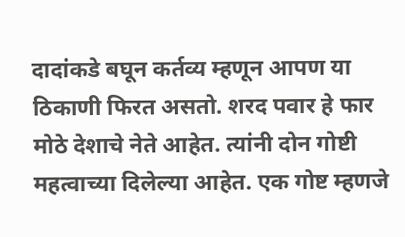दादांकडे बघून कर्तव्य म्हणून आपण या ठिकाणी फिरत असतो. शरद पवार हे फार मोठे देशाचे नेते आहेत. त्यांनी दोन गोष्टी महत्वाच्या दिलेल्या आहेत. एक गोष्ट म्हणजे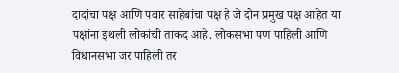दादांचा पक्ष आणि पवार साहेबांचा पक्ष हे जे दोन प्रमुख पक्ष आहेत या पक्षांना इथली लोकांची ताकद आहे. लोकसभा पण पाहिली आणि विधानसभा जर पाहिली तर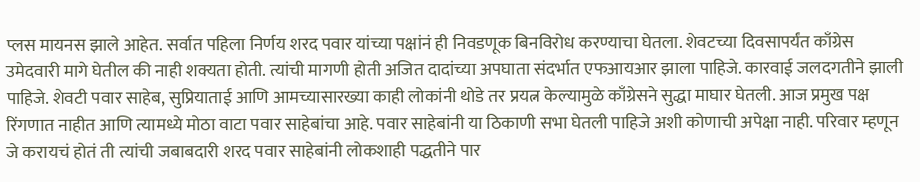प्लस मायनस झाले आहेत. सर्वात पहिला निर्णय शरद पवार यांच्या पक्षांनं ही निवडणूक बिनविरोध करण्याचा घेतला. शेवटच्या दिवसापर्यंत काँग्रेस उमेदवारी मागे घेतील की नाही शक्यता होती. त्यांची मागणी होती अजित दादांच्या अपघाता संदर्भात एफआयआर झाला पाहिजे. कारवाई जलदगतीने झाली पाहिजे. शेवटी पवार साहेब, सुप्रियाताई आणि आमच्यासारख्या काही लोकांनी थोडे तर प्रयत्न केल्यामुळे काँग्रेसने सुद्धा माघार घेतली. आज प्रमुख पक्ष रिंगणात नाहीत आणि त्यामध्ये मोठा वाटा पवार साहेबांचा आहे. पवार साहेबांनी या ठिकाणी सभा घेतली पाहिजे अशी कोणाची अपेक्षा नाही. परिवार म्हणून जे करायचं होतं ती त्यांची जबाबदारी शरद पवार साहेबांनी लोकशाही पद्धतीने पार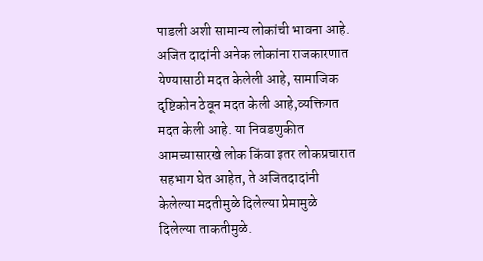पाडली अशी सामान्य लोकांची भावना आहे.
अजित दादांनी अनेक लोकांना राजकारणात येण्यासाठी मदत केलेली आहे, सामाजिक दृष्टिकोन ठेवून मदत केली आहे,व्यक्तिगत मदत केली आहे. या निवडणुकीत आमच्यासारखे लोक किंवा इतर लोकप्रचारात सहभाग घेत आहेत, ते अजितदादांनी केलेल्या मदतीमुळे दिलेल्या प्रेमामुळे दिलेल्या ताकतीमुळे.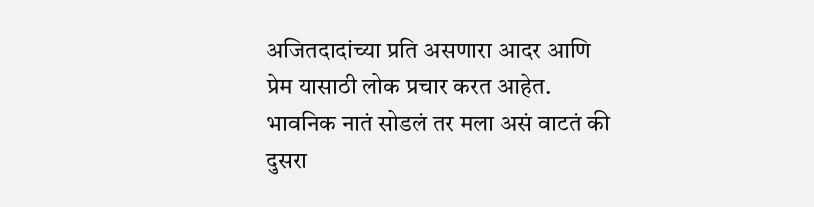अजितदादांच्या प्रति असणारा आदर आणि प्रेम यासाठी लोक प्रचार करत आहेत. भावनिक नातं सोडलं तर मला असं वाटतं की दुसरा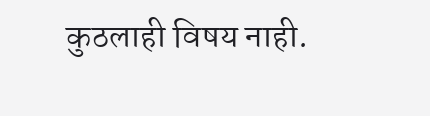कुठलाही विषय नाही.